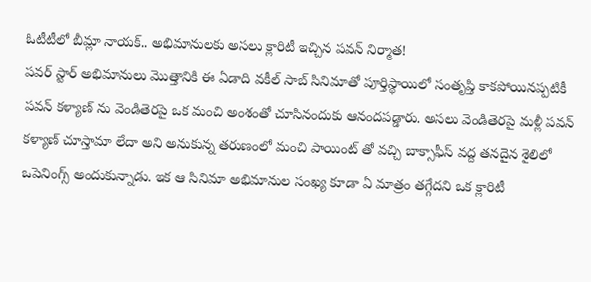ఓటీటీలో బీమ్లా నాయక్.. అభిమానులకు అసలు క్లారిటీ ఇచ్చిన పవన్ నిర్మాత!
పవర్ స్టార్ అభిమానులు మొత్తానికి ఈ ఏడాది వకీల్ సాబ్ సినిమాతో పూర్తిస్థాయిలో సంతృప్తి కాకపోయినప్పటికీ పవన్ కళ్యాణ్ ను వెండితెరపై ఒక మంచి అంశంతో చూసినందుకు ఆనందపడ్డారు. అసలు వెండితెరపై మళ్లీ పవన్ కళ్యాణ్ చూస్తామా లేదా అని అనుకున్న తరుణంలో మంచి పాయింట్ తో వచ్చి బాక్సాఫీస్ వద్ద తనదైన శైలిలో ఒపెనింగ్స్ అందుకున్నాడు. ఇక ఆ సినిమా అభిమానుల సంఖ్య కూడా ఏ మాత్రం తగ్గేదని ఒక క్లారిటీ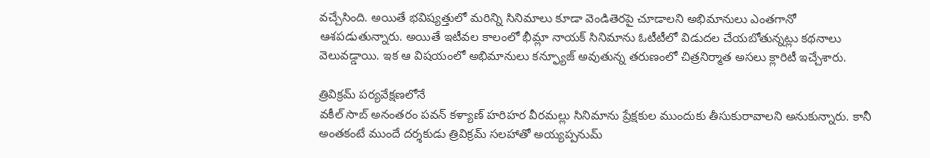వచ్చేసింది. అయితే భవిష్యత్తులో మరిన్ని సినిమాలు కూడా వెండితెరపై చూడాలని అభిమానులు ఎంతగానో ఆశపడుతున్నారు. అయితే ఇటీవల కాలంలో భీమ్లా నాయక్ సినిమాను ఓటీటీలో విడుదల చేయబోతున్నట్లు కథనాలు వెలువడ్డాయి. ఇక ఆ విషయంలో అభిమానులు కన్ఫ్యూజ్ అవుతున్న తరుణంలో చిత్రనిర్మాత అసలు క్లారిటీ ఇచ్చేశారు.

త్రివిక్రమ్ పర్యవేక్షణలోనే
వకీల్ సాబ్ అనంతరం పవన్ కళ్యాణ్ హరిహర వీరమల్లు సినిమాను ప్రేక్షకుల ముందుకు తీసుకురావాలని అనుకున్నారు. కానీ అంతకంటే ముందే దర్శకుడు త్రివిక్రమ్ సలహాతో అయ్యప్పనుమ్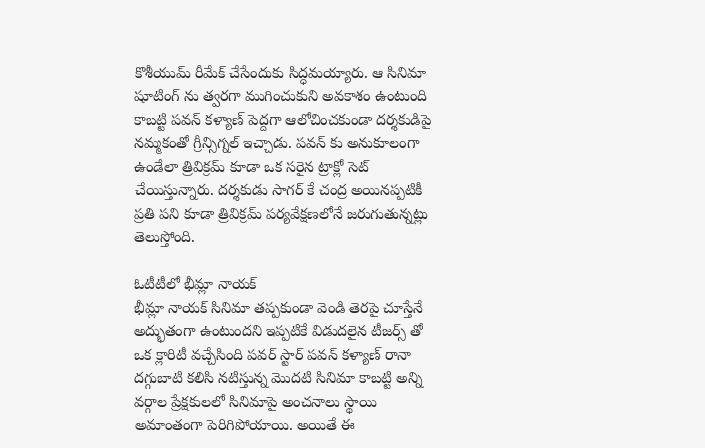కొశీయుమ్ రీమేక్ చేసేందుకు సిద్ధమయ్యారు. ఆ సినిమా షూటింగ్ ను త్వరగా ముగించుకుని అవకాశం ఉంటుంది కాబట్టి పవన్ కళ్యాణ్ పెద్దగా ఆలోచించకుండా దర్శకుడిపై నమ్మకంతో గ్రీన్సిగ్నల్ ఇచ్చాడు. పవన్ కు అనుకూలంగా ఉండేలా త్రివిక్రమ్ కూడా ఒక సరైన ట్రాక్లో సెట్ చేయిస్తున్నారు. దర్శకుడు సాగర్ కే చంద్ర అయినప్పటికీ ప్రతి పని కూడా త్రివిక్రమ్ పర్యవేక్షణలోనే జరుగుతున్నట్లు తెలుస్తోంది.

ఓటీటీలో భీమ్లా నాయక్
భీమ్లా నాయక్ సినిమా తప్పకుండా వెండి తెరపై చూస్తేనే అద్భుతంగా ఉంటుందని ఇప్పటికే విడుదలైన టీజర్స్ తో ఒక క్లారిటీ వచ్చేసింది పవర్ స్టార్ పవన్ కళ్యాణ్ రానా దగ్గుబాటి కలిసి నటిస్తున్న మొదటి సినిమా కాబట్టి అన్ని వర్గాల ప్రేక్షకులలో సినిమాపై అంచనాలు స్థాయి అమాంతంగా పెరిగిపోయాయి. అయితే ఈ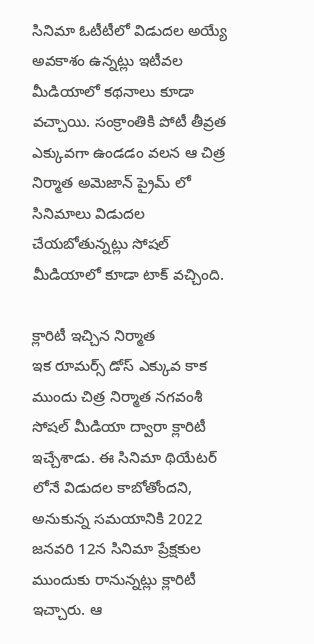సినిమా ఓటీటీలో విడుదల అయ్యే అవకాశం ఉన్నట్లు ఇటీవల మీడియాలో కథనాలు కూడా వచ్చాయి. సంక్రాంతికి పోటీ తీవ్రత ఎక్కువగా ఉండడం వలన ఆ చిత్ర నిర్మాత అమెజాన్ ప్రైమ్ లో సినిమాలు విడుదల చేయబోతున్నట్లు సోషల్ మీడియాలో కూడా టాక్ వచ్చింది.

క్లారిటీ ఇచ్చిన నిర్మాత
ఇక రూమర్స్ డోస్ ఎక్కువ కాక ముందు చిత్ర నిర్మాత నగవంశీ సోషల్ మీడియా ద్వారా క్లారిటీ ఇచ్చేశాడు. ఈ సినిమా థియేటర్ లోనే విడుదల కాబోతోందని, అనుకున్న సమయానికి 2022 జనవరి 12న సినిమా ప్రేక్షకుల ముందుకు రానున్నట్లు క్లారిటీ ఇచ్చారు. ఆ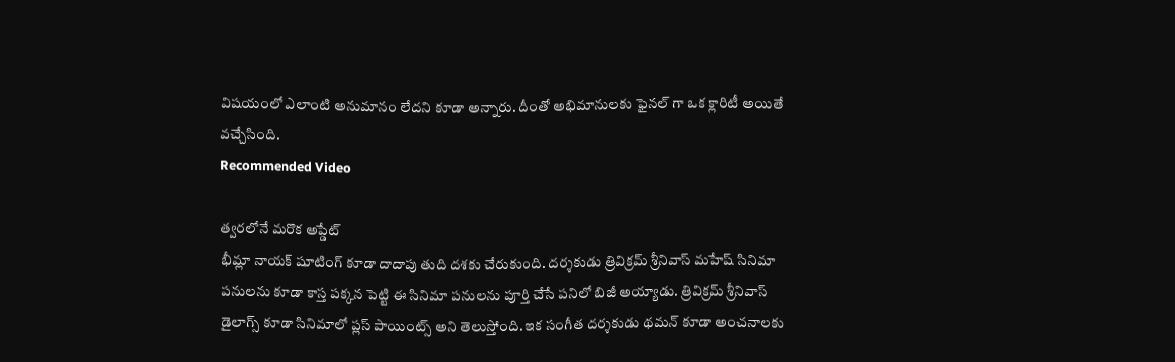విషయంలో ఎలాంటి అనుమానం లేదని కూడా అన్నారు. దీంతో అభిమానులకు ఫైనల్ గా ఒక క్లారిటీ అయితే వచ్చేసింది.
Recommended Video

త్వరలోనే మరొక అప్డేట్
భీమ్లా నాయక్ షూటింగ్ కూడా దాదాపు తుది దశకు చేరుకుంది. దర్శకుడు త్రివిక్రమ్ శ్రీనివాస్ మహేష్ సినిమా పనులను కూడా కాస్త పక్కన పెట్టి ఈ సినిమా పనులను పూర్తి చేసే పనిలో బిజీ అయ్యాడు. త్రివిక్రమ్ శ్రీనివాస్ డైలాగ్స్ కూడా సినిమాలో ప్లస్ పాయింట్స్ అని తెలుస్తోంది. ఇక సంగీత దర్శకుడు థమన్ కూడా అంచనాలకు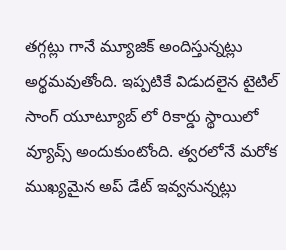తగ్గట్లు గానే మ్యూజిక్ అందిస్తున్నట్లు అర్థమవుతోంది. ఇప్పటికే విడుదలైన టైటిల్ సాంగ్ యూట్యూబ్ లో రికార్డు స్థాయిలో వ్యూవ్స్ అందుకుంటోంది. త్వరలోనే మరోక ముఖ్యమైన అప్ డేట్ ఇవ్వనున్నట్లు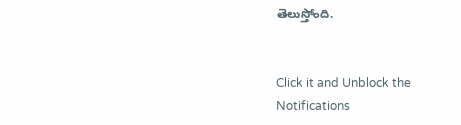తెలుస్తోంది.


Click it and Unblock the Notifications